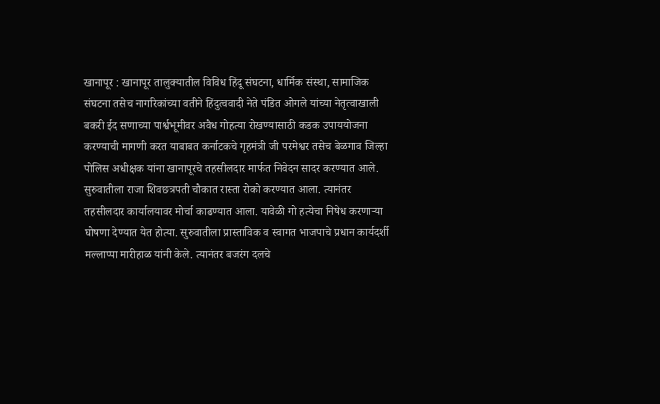खानापूर : खानापूर तालुक्यातील विविध हिंदू संघटना, धार्मिक संस्था, सामाजिक संघटना तसेच नागरिकांच्या वतीने हिंदुत्ववादी नेते पंडित ओगले यांच्या नेतृत्वाखाली बकरी ईद सणाच्या पार्श्वभूमीवर अवैध गोहत्या रोखण्यासाठी कडक उपाययोजना करण्याची मागणी करत याबाबत कर्नाटकचे गृहमंत्री जी परमेश्वर तसेच बेळगाव जिल्हा पोलिस अधीक्षक यांना खानापूरचे तहसीलदार मार्फत निवेदन सादर करण्यात आले.
सुरुवातीला राजा शिवछत्रपती चौकात रास्ता रोको करण्यात आला. त्यानंतर तहसीलदार कार्यालयावर मोर्चा काढण्यात आला. यावेळी गो हत्येचा निषेध करणाऱ्या घोषणा देण्यात येत होत्या. सुरुवातीला प्रास्ताविक व स्वागत भाजपाचे प्रधान कार्यदर्शी मल्लाप्पा मारीहाळ यांनी केले. त्यानंतर बजरंग दलचे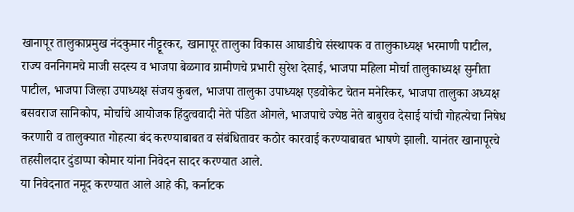खानापूर तालुकाप्रमुख नंदकुमार नीट्टूरकर, खानापूर तालुका विकास आघाडीचे संस्थापक व तालुकाध्यक्ष भरमाणी पाटील, राज्य वननिगमचे माजी सदस्य व भाजपा बेळगाव ग्रामीणचे प्रभारी सुरेश देसाई, भाजपा महिला मोर्चा तालुकाध्यक्ष सुनीता पाटील, भाजपा जिल्हा उपाध्यक्ष संजय कुबल, भाजपा तालुका उपाध्यक्ष एडवोकेट चेतन मनेरिकर, भाजपा तालुका अध्यक्ष बसवराज सानिकोप, मोर्चाचे आयोजक हिंदुत्ववादी नेते पंडित ओगले, भाजपाचे ज्येष्ठ नेते बाबुराव देसाई यांची गोहत्येचा निषेध करणारी व तालुक्यात गोहत्या बंद करण्याबाबत व संबंधितावर कठोर कारवाई करण्याबाबत भाषणे झाली. यानंतर खानापूरचे तहसीलदार दुंडाप्पा कोमार यांना निवेदन सादर करण्यात आले.
या निवेदनात नमूद करण्यात आले आहे की, कर्नाटक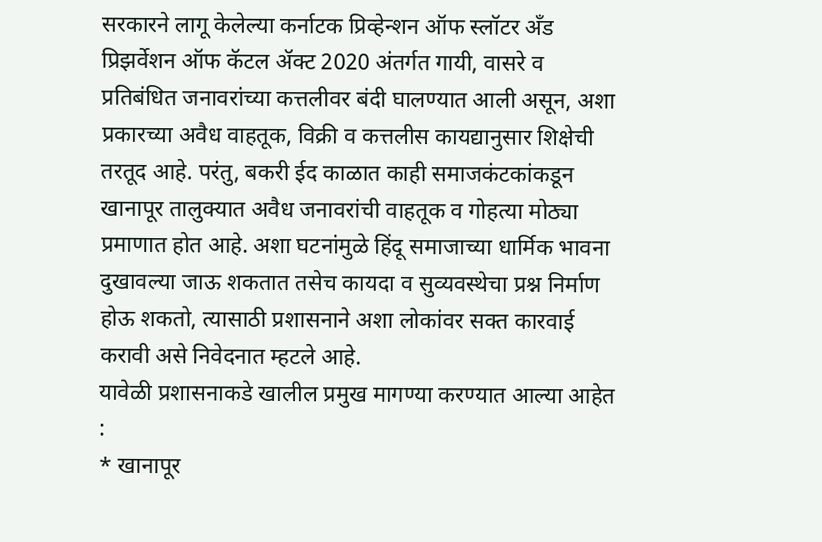सरकारने लागू केलेल्या कर्नाटक प्रिव्हेन्शन ऑफ स्लॉटर अँड प्रिझर्वेशन ऑफ कॅटल ॲक्ट 2020 अंतर्गत गायी, वासरे व प्रतिबंधित जनावरांच्या कत्तलीवर बंदी घालण्यात आली असून, अशा प्रकारच्या अवैध वाहतूक, विक्री व कत्तलीस कायद्यानुसार शिक्षेची तरतूद आहे. परंतु, बकरी ईद काळात काही समाजकंटकांकडून खानापूर तालुक्यात अवैध जनावरांची वाहतूक व गोहत्या मोठ्या प्रमाणात होत आहे. अशा घटनांमुळे हिंदू समाजाच्या धार्मिक भावना दुखावल्या जाऊ शकतात तसेच कायदा व सुव्यवस्थेचा प्रश्न निर्माण होऊ शकतो, त्यासाठी प्रशासनाने अशा लोकांवर सक्त कारवाई करावी असे निवेदनात म्हटले आहे.
यावेळी प्रशासनाकडे खालील प्रमुख मागण्या करण्यात आल्या आहेत :
* खानापूर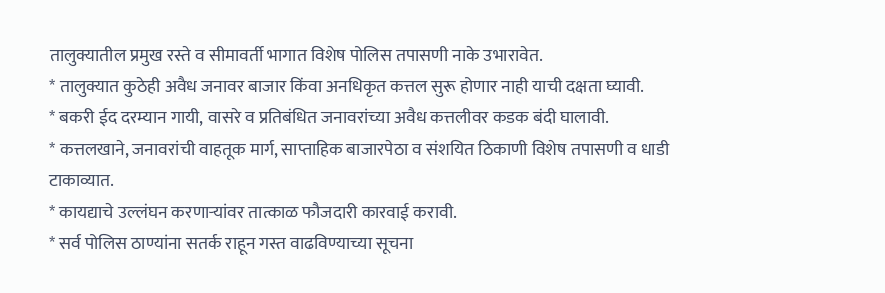तालुक्यातील प्रमुख रस्ते व सीमावर्ती भागात विशेष पोलिस तपासणी नाके उभारावेत.
* तालुक्यात कुठेही अवैध जनावर बाजार किंवा अनधिकृत कत्तल सुरू होणार नाही याची दक्षता घ्यावी.
* बकरी ईद दरम्यान गायी, वासरे व प्रतिबंधित जनावरांच्या अवैध कत्तलीवर कडक बंदी घालावी.
* कत्तलखाने, जनावरांची वाहतूक मार्ग, साप्ताहिक बाजारपेठा व संशयित ठिकाणी विशेष तपासणी व धाडी टाकाव्यात.
* कायद्याचे उल्लंघन करणाऱ्यांवर तात्काळ फौजदारी कारवाई करावी.
* सर्व पोलिस ठाण्यांना सतर्क राहून गस्त वाढविण्याच्या सूचना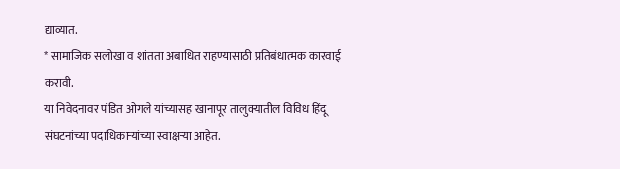द्याव्यात.
* सामाजिक सलोखा व शांतता अबाधित राहण्यासाठी प्रतिबंधात्मक कारवाई करावी.
या निवेदनावर पंडित ओगले यांच्यासह खानापूर तालुक्यातील विविध हिंदू संघटनांच्या पदाधिकाऱ्यांच्या स्वाक्षऱ्या आहेत.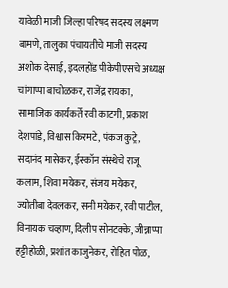यावेळी माजी जिल्हा परिषद सदस्य लक्ष्मण बामणे, तालुका पंचायतीचे माजी सदस्य अशोक देसाई, इदलहोंड पीकेपीएसचे अध्यक्ष चांगाप्पा बाचोळकर, राजेंद्र रायका, सामाजिक कार्यकर्ते रवी काटगी, प्रकाश देशपांडे, विश्वास किरमटे, पंकज कुट्रे, सदानंद मासेकर, ईस्कॉन संस्थेचे राजू कलाम, शिवा मयेकर, संजय मयेकर, ज्योतीबा देवलकर, सनी मयेकर, रवी पाटील, विनायक चव्हाण, दिलीप सोनटक्के, जीन्नाप्पा हट्टीहोळी, प्रशांत काजुनेकर, रोहित पोळ,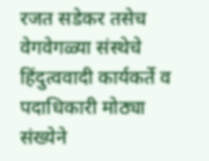रजत सडेकर तसेच वेगवेगळ्या संस्थेचे हिंदुत्ववादी कार्यकर्ते व पदाधिकारी मोठ्या संख्येने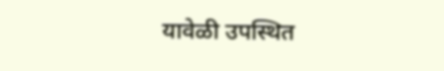यावेळी उपस्थित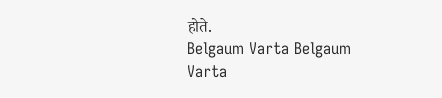होते.
Belgaum Varta Belgaum Varta